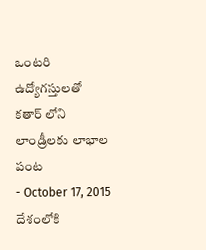ఒంటరి ఉద్యోగస్తులతో కతార్ లోని లాండ్రీలకు లాభాల పంట
- October 17, 2015
దేశంలోకి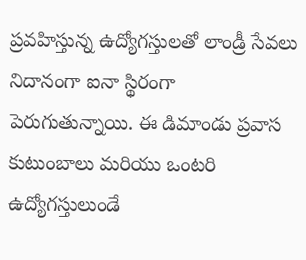ప్రవహిస్తున్న ఉద్యోగస్తులతో లాండ్రీ సేవలు నిదానంగా ఐనా స్థిరంగా పెరుగుతున్నాయి. ఈ డిమాండు ప్రవాస కుటుంబాలు మరియు ఒంటరి ఉద్యోగస్తులుండే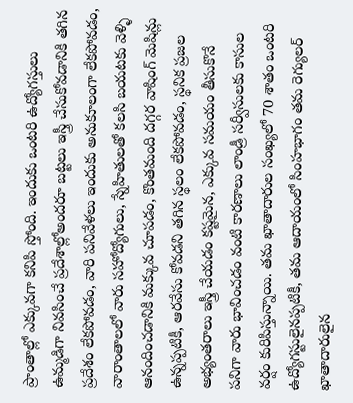ప్రాంతాల్లో ఎక్కువగా కనిపి స్తోంది. ఇందుకు ఒంటరి ఉద్యోగస్తులు ఉమ్మడిగా నివసించే ప్రదేశాల్లోఅందరూ బట్టలు ఇస్త్రీ చేసుకోవడానికి తగిన ప్రదేశం లేకపోవడం, వారి పనివేళలు ఇందుకు అనుకూలంగా లేకపోవడం, వారాంతాలలో వారు సహోద్యోగులు, స్నేహితులతో కలసి బయటకు వెళ్ళి ఆనందించడానికి మక్కువ చూపడం, కొంతమంది దగ్గర వాషింగ్ మెషిన్లు ఉన్నప్పటికీ, ఆరవేసు కోవడని తగిన స్థలం లేకపోవడం, స్థనిక ప్రజల అభ్యంతరాలు ఇస్త్రీ చేయడం కష్టమైన, ఎక్కువ సమయం తీసుకొనే పనిగా వారు భావించడం వంటి కారణాలు లాండ్రీ సర్వీసులకు కాసుల వర్షం కురిపిస్తున్నాయి. తమ ఖాతాదారుల సంఖ్యలో 70 శాతం ఒంటరి ఉద్యోగస్టులైనప్పటికీ, తమ ఆదాయంలో సింహభాగం తమ రెగ్యులర్ ఖాతాదారులైన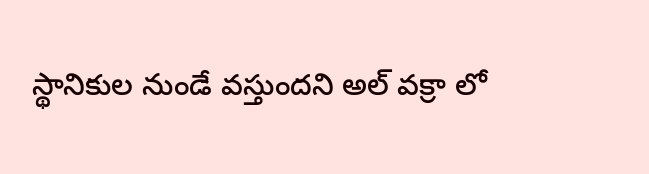స్థానికుల నుండే వస్తుందని అల్ వక్రా లో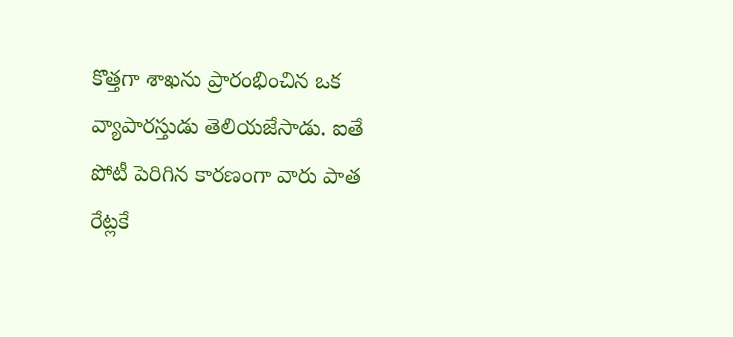కొత్తగా శాఖను ప్రారంభించిన ఒక వ్యాపారస్తుడు తెలియజేసాడు. ఐతే పోటీ పెరిగిన కారణంగా వారు పాత రేట్లకే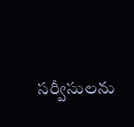సర్వీసులను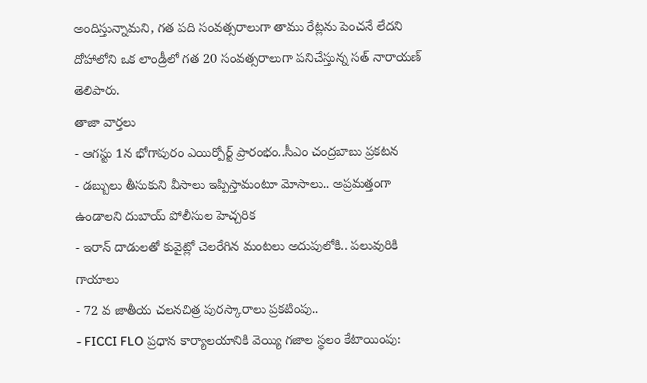అందిస్తున్నామని, గత పది సంవత్సరాలుగా తాము రేట్లను పెంచనే లేదని దోహాలోని ఒక లాండ్రీలో గత 20 సంవత్సరాలుగా పనిచేస్తున్న సత్ నారాయణ్ తెలిపారు.
తాజా వార్తలు
- ఆగస్టు 1న భోగాపురం ఎయిర్పోర్ట్ ప్రారంభం..సీఎం చంద్రబాబు ప్రకటన
- డబ్బులు తీసుకుని వీసాలు ఇప్పిస్తామంటూ మోసాలు.. అప్రమత్తంగా ఉండాలని దుబాయ్ పోలీసుల హెచ్చరిక
- ఇరాన్ దాడులతో కువైట్లో చెలరేగిన మంటలు అదుపులోకి.. పలువురికి గాయాలు
- 72 వ జాతీయ చలనచిత్ర పురస్కారాలు ప్రకటింపు..
- FICCI FLO ప్రధాన కార్యాలయానికి వెయ్యి గజాల స్థలం కేటాయింపు: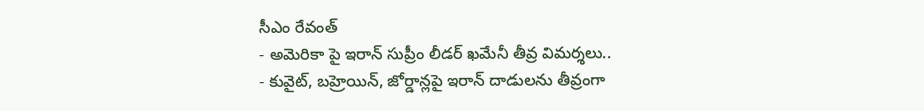సీఎం రేవంత్
- అమెరికా పై ఇరాన్ సుప్రీం లీడర్ ఖమేనీ తీవ్ర విమర్శలు..
- కువైట్, బహ్రెయిన్, జోర్డాన్లపై ఇరాన్ దాడులను తీవ్రంగా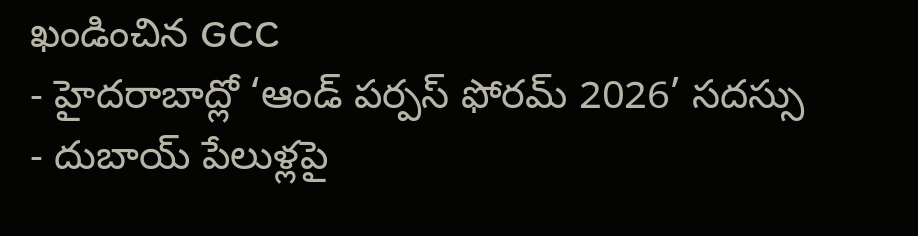ఖండించిన GCC
- హైదరాబాద్లో ‘ఆండ్ పర్పస్ ఫోరమ్ 2026’ సదస్సు
- దుబాయ్ పేలుళ్లపై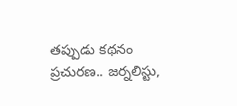తప్పుడు కథనం ప్రచురణ.. జర్నలిస్టు,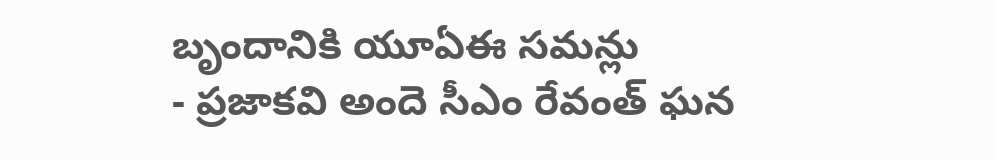బృందానికి యూఏఈ సమన్లు
- ప్రజాకవి అందె సీఎం రేవంత్ ఘన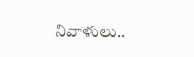నివాళులు..